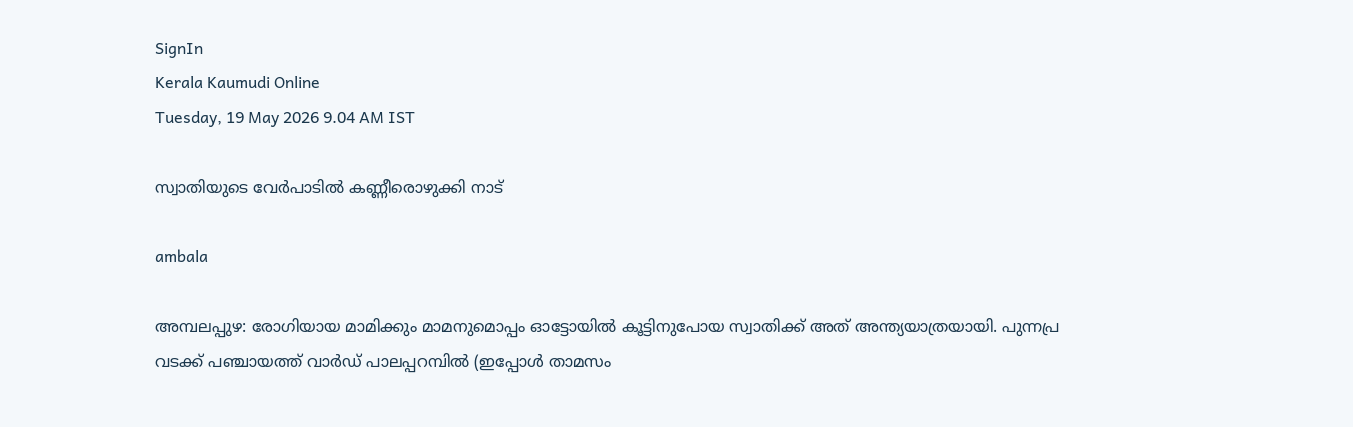SignIn
Kerala Kaumudi Online
Tuesday, 19 May 2026 9.04 AM IST

സ്വാതിയുടെ വേർപാടിൽ കണ്ണീരൊഴുക്കി നാട്

ambala

അമ്പലപ്പുഴ: രോഗിയായ മാമിക്കും മാമനുമൊപ്പം ഓട്ടോയിൽ കൂട്ടിനുപോയ സ്വാതിക്ക് അത് അന്ത്യയാത്രയായി. പുന്നപ്ര വടക്ക് പഞ്ചായത്ത് വാർഡ് പാലപ്പറമ്പിൽ (ഇപ്പോൾ താമസം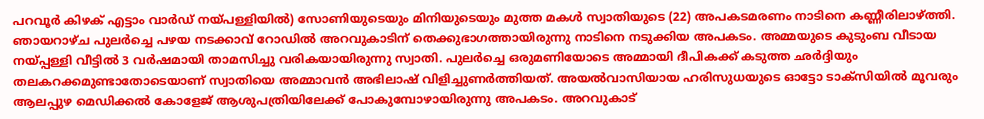പറവൂർ കിഴക് എട്ടാം വാർഡ് നയ്പള്ളിയിൽ) സോണിയുടെയും മിനിയുടെയും മുത്ത മകൾ സ്വാതിയുടെ (22) അപകടമരണം നാടിനെ കണ്ണീരിലാഴ്ത്തി. ഞായറാഴ്ച പുലർച്ചെ പഴയ നടക്കാവ് റോഡിൽ അറവുകാടിന് തെക്കുഭാഗത്തായിരുന്നു നാടിനെ നടുക്കിയ അപകടം. അമ്മയുടെ കുടുംബ വീടായ നയ്പ്പള്ളി വീട്ടിൽ 3 വർഷമായി താമസിച്ചു വരികയായിരുന്നു സ്വാതി. പുലർച്ചെ ഒരുമണിയോടെ അമ്മായി ദീപികക്ക് കടുത്ത ഛർദ്ദിയും തലകറക്കമുണ്ടാതോടെയാണ് സ്വാതിയെ അമ്മാവൻ അഭിലാഷ് വിളിച്ചുണർത്തിയത്. അയൽവാസിയായ ഹരിസുധയുടെ ഓട്ടോ ടാക്സിയിൽ മൂവരും ആലപ്പുഴ മെഡിക്കൽ കോളേജ് ആശുപത്രിയിലേക്ക് പോകുമ്പോഴായിരുന്നു അപകടം. അറവുകാട്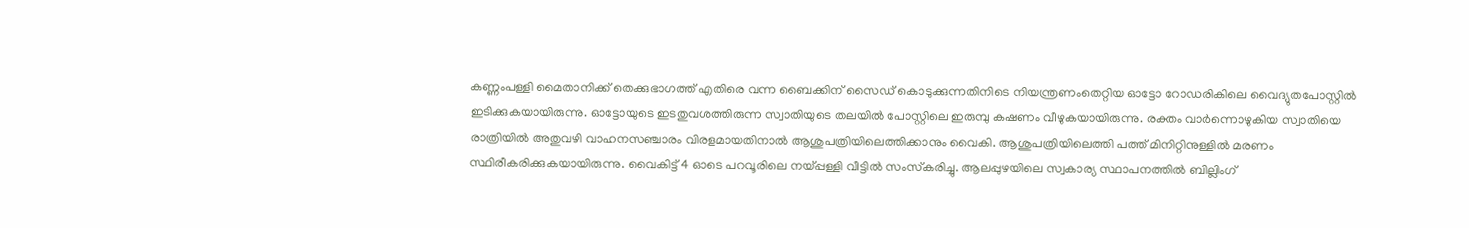കണ്ണംപള്ളി മൈതാനിക്ക് തെക്കുഭാഗത്ത് എതിരെ വന്ന ബൈക്കിന് സൈഡ് കൊടുക്കുന്നതിനിടെ നിയന്ത്രണംതെറ്റിയ ഓട്ടോ റോഡരികിലെ വൈദ്യുതപോസ്റ്റിൽ ഇടിക്കുകയായിരുന്നു. ഓട്ടോയുടെ ഇടതുവശത്തിരുന്ന സ്വാതിയുടെ തലയിൽ പോസ്റ്റിലെ ഇരുമ്പു കഷണം വീഴുകയായിരുന്നു. രക്തം വാർന്നൊഴുകിയ സ്വാതിയെ രാത്രിയിൽ അതുവഴി വാഹനസഞ്ചാരം വിരളമായതിനാൽ ആശുപത്രിയിലെത്തിക്കാനും വൈകി. ആശുപത്രിയിലെത്തി പത്ത് മിനിറ്റിനുള്ളിൽ മരണം സ്ഥിരീകരിക്കുകയായിരുന്നു. വൈകിട്ട് 4 ഓടെ പറവൂരിലെ നയ്പ്പള്ളി വീട്ടിൽ സംസ്‌കരിച്ചു. ആലപ്പുഴയിലെ സ്വകാര്യ സ്ഥാപനത്തിൽ ബില്ലിംഗ്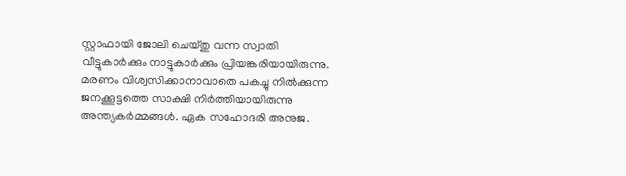സ്റ്റാഫായി ജോലി ചെയ്തു വന്ന സ്വാതി വീട്ടുകാർക്കും നാട്ടുകാർക്കും പ്രിയങ്കരിയായിരുന്നു. മരണം വിശ്വസിക്കാനാവാതെ പകച്ചു നിൽക്കുന്ന ജനക്കൂട്ടത്തെ സാക്ഷി നിർത്തിയായിരുന്നു അന്ത്യകർമ്മങ്ങൾ. ഏക സഹോദരി അനുജ.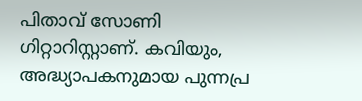പിതാവ് സോണി ഗിറ്റാറിസ്റ്റാണ്. കവിയും, അദ്ധ്യാപകനുമായ പുന്നപ്ര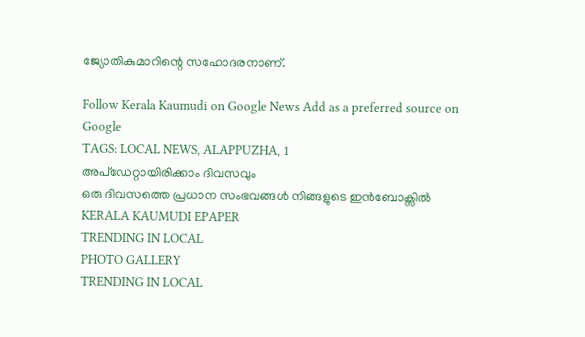ജ്യോതികുമാറിന്റെ സഹോദരനാണ്.

Follow Kerala Kaumudi on Google News Add as a preferred source on Google
TAGS: LOCAL NEWS, ALAPPUZHA, 1
അപ്ഡേറ്റായിരിക്കാം ദിവസവും
ഒരു ദിവസത്തെ പ്രധാന സംഭവങ്ങൾ നിങ്ങളുടെ ഇൻബോക്സിൽ
KERALA KAUMUDI EPAPER
TRENDING IN LOCAL
PHOTO GALLERY
TRENDING IN LOCAL